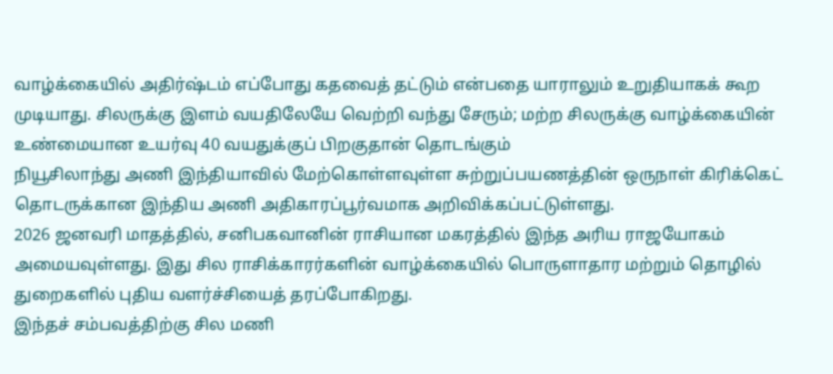வாழ்க்கையில் அதிர்ஷ்டம் எப்போது கதவைத் தட்டும் என்பதை யாராலும் உறுதியாகக் கூற முடியாது. சிலருக்கு இளம் வயதிலேயே வெற்றி வந்து சேரும்; மற்ற சிலருக்கு வாழ்க்கையின் உண்மையான உயர்வு 40 வயதுக்குப் பிறகுதான் தொடங்கும்
நியூசிலாந்து அணி இந்தியாவில் மேற்கொள்ளவுள்ள சுற்றுப்பயணத்தின் ஒருநாள் கிரிக்கெட் தொடருக்கான இந்திய அணி அதிகாரப்பூர்வமாக அறிவிக்கப்பட்டுள்ளது.
2026 ஜனவரி மாதத்தில், சனிபகவானின் ராசியான மகரத்தில் இந்த அரிய ராஜயோகம் அமையவுள்ளது. இது சில ராசிக்காரர்களின் வாழ்க்கையில் பொருளாதார மற்றும் தொழில் துறைகளில் புதிய வளர்ச்சியைத் தரப்போகிறது.
இந்தச் சம்பவத்திற்கு சில மணி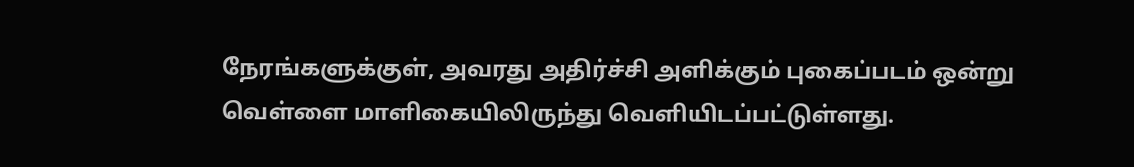நேரங்களுக்குள், அவரது அதிர்ச்சி அளிக்கும் புகைப்படம் ஒன்று வெள்ளை மாளிகையிலிருந்து வெளியிடப்பட்டுள்ளது.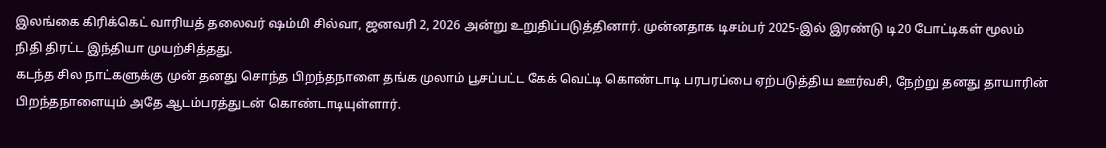இலங்கை கிரிக்கெட் வாரியத் தலைவர் ஷம்மி சில்வா, ஜனவரி 2, 2026 அன்று உறுதிப்படுத்தினார். முன்னதாக டிசம்பர் 2025-இல் இரண்டு டி20 போட்டிகள் மூலம் நிதி திரட்ட இந்தியா முயற்சித்தது.
கடந்த சில நாட்களுக்கு முன் தனது சொந்த பிறந்தநாளை தங்க முலாம் பூசப்பட்ட கேக் வெட்டி கொண்டாடி பரபரப்பை ஏற்படுத்திய ஊர்வசி, நேற்று தனது தாயாரின் பிறந்தநாளையும் அதே ஆடம்பரத்துடன் கொண்டாடியுள்ளார்.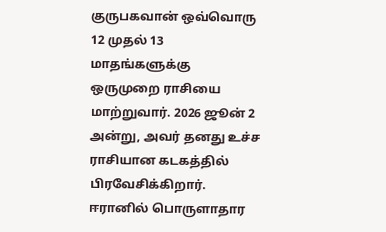குருபகவான் ஒவ்வொரு 12 முதல் 13 மாதங்களுக்கு ஒருமுறை ராசியை மாற்றுவார். 2026 ஜூன் 2 அன்று, அவர் தனது உச்ச ராசியான கடகத்தில் பிரவேசிக்கிறார்.
ஈரானில் பொருளாதார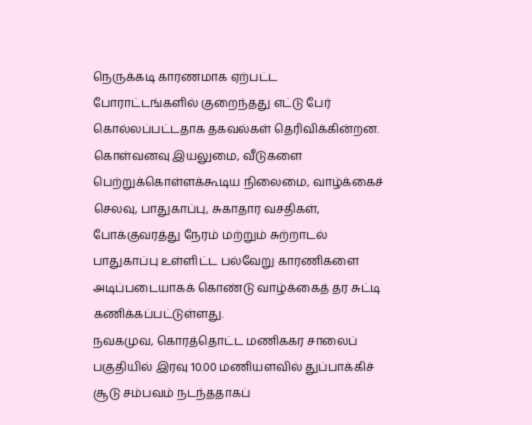நெருக்கடி காரணமாக ஏற்பட்ட போராட்டங்களில் குறைந்தது எட்டு பேர் கொல்லப்பட்டதாக தகவல்கள் தெரிவிக்கின்றன.
கொள்வனவு இயலுமை, வீடுகளை பெற்றுக்கொள்ளக்கூடிய நிலைமை, வாழ்க்கைச் செலவு, பாதுகாப்பு, சுகாதார வசதிகள், போக்குவரத்து நேரம் மற்றும் சுற்றாடல் பாதுகாப்பு உள்ளிட்ட பல்வேறு காரணிகளை அடிப்படையாகக் கொண்டு வாழ்க்கைத் தர சுட்டி கணிக்கப்பட்டுள்ளது.
நவகமுவ, கொரத்தொட்ட மணிககர சாலைப் பகுதியில் இரவு 10.00 மணியளவில் துப்பாக்கிச் சூடு சம்பவம் நடந்ததாகப்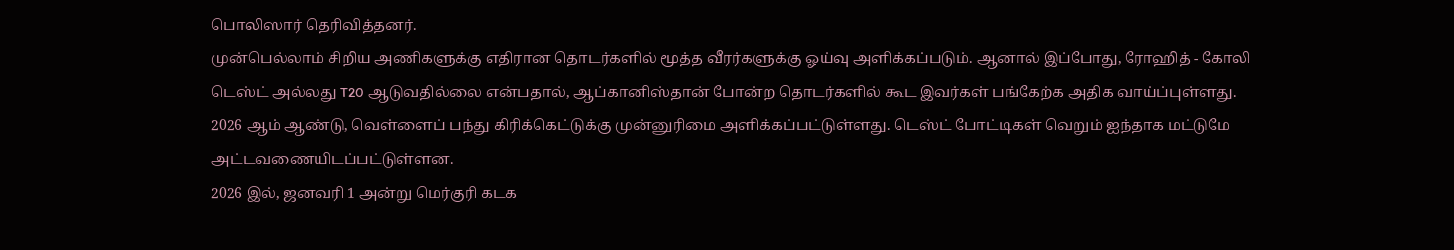பொலிஸார் தெரிவித்தனர்.
முன்பெல்லாம் சிறிய அணிகளுக்கு எதிரான தொடர்களில் மூத்த வீரர்களுக்கு ஓய்வு அளிக்கப்படும். ஆனால் இப்போது, ரோஹித் - கோலி டெஸ்ட் அல்லது T20 ஆடுவதில்லை என்பதால், ஆப்கானிஸ்தான் போன்ற தொடர்களில் கூட இவர்கள் பங்கேற்க அதிக வாய்ப்புள்ளது.
2026 ஆம் ஆண்டு, வெள்ளைப் பந்து கிரிக்கெட்டுக்கு முன்னுரிமை அளிக்கப்பட்டுள்ளது. டெஸ்ட் போட்டிகள் வெறும் ஐந்தாக மட்டுமே அட்டவணையிடப்பட்டுள்ளன.
2026 இல், ஜனவரி 1 அன்று மெர்குரி கடக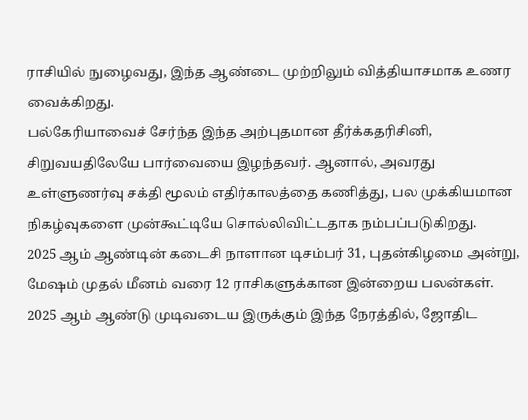ராசியில் நுழைவது, இந்த ஆண்டை முற்றிலும் வித்தியாசமாக உணர வைக்கிறது.
பல்கேரியாவைச் சேர்ந்த இந்த அற்புதமான தீர்க்கதரிசினி, சிறுவயதிலேயே பார்வையை இழந்தவர். ஆனால், அவரது உள்ளுணர்வு சக்தி மூலம் எதிர்காலத்தை கணித்து, பல முக்கியமான நிகழ்வுகளை முன்கூட்டியே சொல்லிவிட்டதாக நம்பப்படுகிறது.
2025 ஆம் ஆண்டின் கடைசி நாளான டிசம்பர் 31, புதன்கிழமை அன்று, மேஷம் முதல் மீனம் வரை 12 ராசிகளுக்கான இன்றைய பலன்கள்.
2025 ஆம் ஆண்டு முடிவடைய இருக்கும் இந்த நேரத்தில், ஜோதிட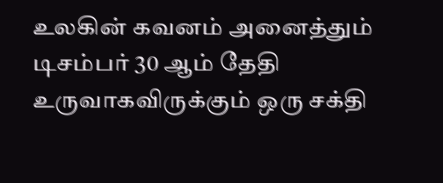உலகின் கவனம் அனைத்தும் டிசம்பர் 30 ஆம் தேதி உருவாகவிருக்கும் ஒரு சக்தி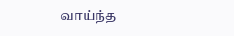வாய்ந்த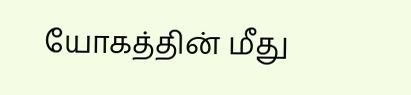யோகத்தின் மீது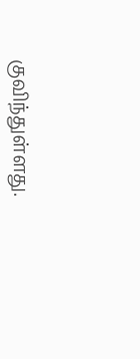குவிந்துள்ளது.